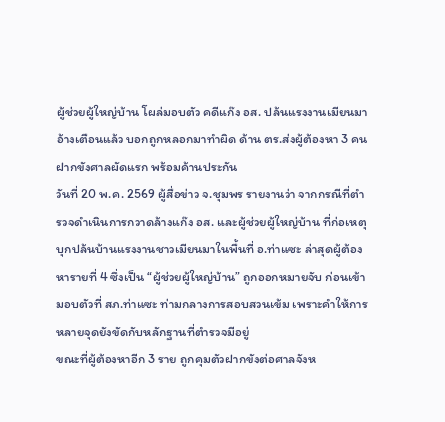ผู้ช่วยผู้ใหญ่บ้าน โผล่มอบตัว คดีแก๊ง อส. ปล้นแรงงานเมียนมา อ้างเตือนแล้ว บอกถูกหลอกมาทำผิด ด้าน ตร.ส่งผู้ต้องหา 3 คน ฝากขังศาลผัดแรก พร้อมค้านประกัน
วันที่ 20 พ.ค. 2569 ผู้สื่อข่าว จ.ชุมพร รายงานว่า จากกรณีที่ตำรวจดำเนินการกวาดล้างแก๊ง อส. และผู้ช่วยผู้ใหญ่บ้าน ที่ก่อเหตุบุกปล้นบ้านแรงงานชาวเมียนมาในพื้นที่ อ.ท่าแซะ ล่าสุดผู้ต้องหารายที่ 4 ซึ่งเป็น “ผู้ช่วยผู้ใหญ่บ้าน” ถูกออกหมายจับ ก่อนเข้ามอบตัวที่ สภ.ท่าแซะ ท่ามกลางการสอบสวนเข้ม เพราะคำให้การหลายจุดยังขัดกับหลักฐานที่ตำรวจมีอยู่
ขณะที่ผู้ต้องหาอีก 3 ราย ถูกคุมตัวฝากขังต่อศาลจังห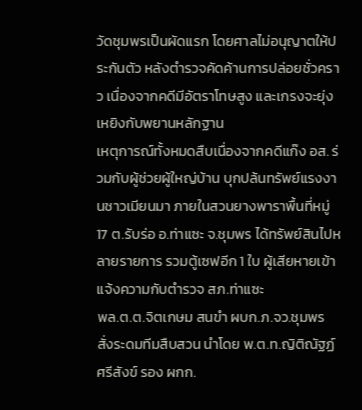วัดชุมพรเป็นผัดแรก โดยศาลไม่อนุญาตให้ประกันตัว หลังตำรวจคัดค้านการปล่อยชั่วคราว เนื่องจากคดีมีอัตราโทษสูง และเกรงจะยุ่งเหยิงกับพยานหลักฐาน
เหตุการณ์ทั้งหมดสืบเนื่องจากคดีแก๊ง อส. ร่วมกับผู้ช่วยผู้ใหญ่บ้าน บุกปล้นทรัพย์แรงงานชาวเมียนมา ภายในสวนยางพาราพื้นที่หมู่ 17 ต.รับร่อ อ.ท่าแซะ จ.ชุมพร ได้ทรัพย์สินไปหลายรายการ รวมตู้เซฟอีก 1 ใบ ผู้เสียหายเข้าแจ้งความกับตำรวจ สภ.ท่าแซะ
พล.ต.ต.จิตเกษม สนขำ ผบก.ภ.จว.ชุมพร สั่งระดมทีมสืบสวน นำโดย พ.ต.ท.ญิติณัฐฏ์ ศรีสังข์ รอง ผกก.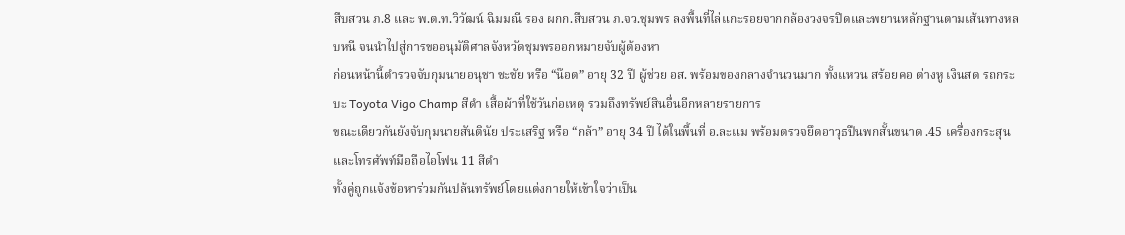สืบสวน ภ.8 และ พ.ต.ท.วิวัฒน์ ฉิมมณี รอง ผกก.สืบสวน ภ.จว.ชุมพร ลงพื้นที่ไล่แกะรอยจากกล้องวงจรปิดและพยานหลักฐานตามเส้นทางหลบหนี จนนำไปสู่การขออนุมัติศาลจังหวัดชุมพรออกหมายจับผู้ต้องหา
ก่อนหน้านี้ตำรวจจับกุมนายอนุชา ชะชัย หรือ “น๊อต” อายุ 32 ปี ผู้ช่วย อส. พร้อมของกลางจำนวนมาก ทั้งแหวน สร้อยคอ ต่างหู เงินสด รถกระบะ Toyota Vigo Champ สีดำ เสื้อผ้าที่ใช้วันก่อเหตุ รวมถึงทรัพย์สินอื่นอีกหลายรายการ
ขณะเดียวกันยังจับกุมนายสันตินัย ประเสริฐ หรือ “กล้า” อายุ 34 ปี ได้ในพื้นที่ อ.ละแม พร้อมตรวจยึดอาวุธปืนพกสั้นขนาด .45 เครื่องกระสุน และโทรศัพท์มือถือไอโฟน 11 สีดำ
ทั้งคู่ถูกแจ้งข้อหาร่วมกันปล้นทรัพย์โดยแต่งกายให้เข้าใจว่าเป็น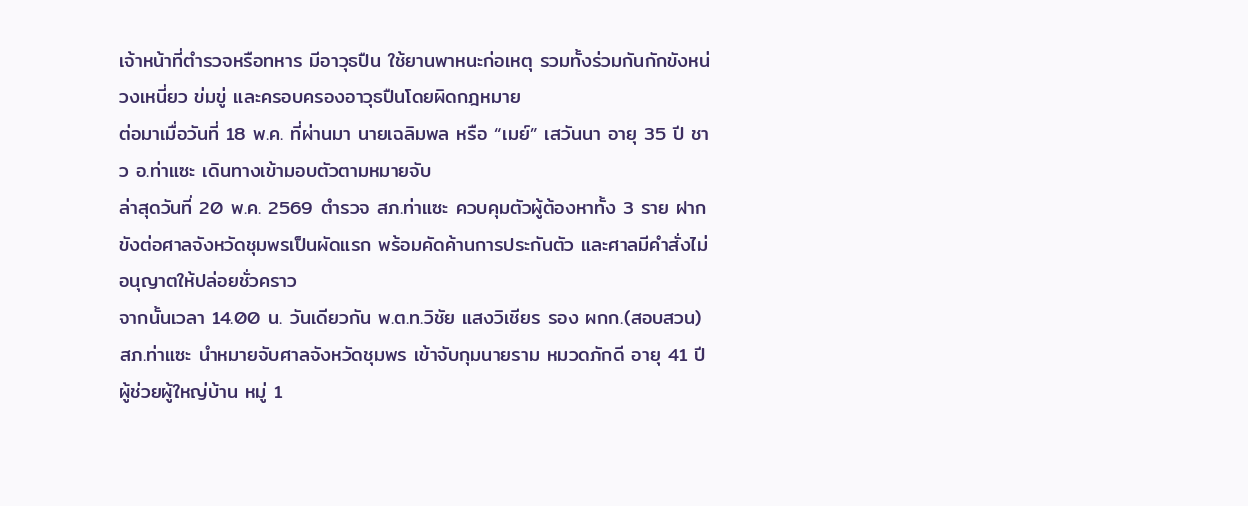เจ้าหน้าที่ตำรวจหรือทหาร มีอาวุธปืน ใช้ยานพาหนะก่อเหตุ รวมทั้งร่วมกันกักขังหน่วงเหนี่ยว ข่มขู่ และครอบครองอาวุธปืนโดยผิดกฎหมาย
ต่อมาเมื่อวันที่ 18 พ.ค. ที่ผ่านมา นายเฉลิมพล หรือ “เมย์” เสวันนา อายุ 35 ปี ชาว อ.ท่าแซะ เดินทางเข้ามอบตัวตามหมายจับ
ล่าสุดวันที่ 20 พ.ค. 2569 ตำรวจ สภ.ท่าแซะ ควบคุมตัวผู้ต้องหาทั้ง 3 ราย ฝากขังต่อศาลจังหวัดชุมพรเป็นผัดแรก พร้อมคัดค้านการประกันตัว และศาลมีคำสั่งไม่อนุญาตให้ปล่อยชั่วคราว
จากนั้นเวลา 14.00 น. วันเดียวกัน พ.ต.ท.วิชัย แสงวิเชียร รอง ผกก.(สอบสวน) สภ.ท่าแซะ นำหมายจับศาลจังหวัดชุมพร เข้าจับกุมนายราม หมวดภักดี อายุ 41 ปี ผู้ช่วยผู้ใหญ่บ้าน หมู่ 1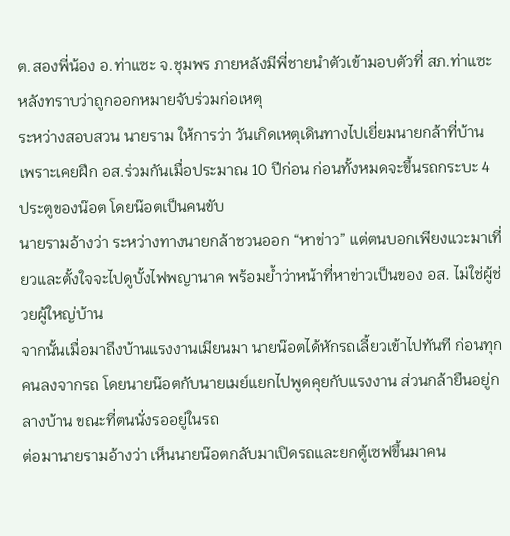ต.สองพี่น้อง อ.ท่าแซะ จ.ชุมพร ภายหลังมีพี่ชายนำตัวเข้ามอบตัวที่ สภ.ท่าแซะ หลังทราบว่าถูกออกหมายจับร่วมก่อเหตุ
ระหว่างสอบสวน นายราม ให้การว่า วันเกิดเหตุเดินทางไปเยี่ยมนายกล้าที่บ้าน เพราะเคยฝึก อส.ร่วมกันเมื่อประมาณ 10 ปีก่อน ก่อนทั้งหมดจะขึ้นรถกระบะ 4 ประตูของน๊อต โดยน๊อตเป็นคนขับ
นายรามอ้างว่า ระหว่างทางนายกล้าชวนออก “หาข่าว” แต่ตนบอกเพียงแวะมาเที่ยวและตั้งใจจะไปดูบั้งไฟพญานาค พร้อมย้ำว่าหน้าที่หาข่าวเป็นของ อส. ไม่ใช่ผู้ช่วยผู้ใหญ่บ้าน
จากนั้นเมื่อมาถึงบ้านแรงงานเมียนมา นายน๊อตได้หักรถเลี้ยวเข้าไปทันที ก่อนทุกคนลงจากรถ โดยนายน๊อตกับนายเมย์แยกไปพูดคุยกับแรงงาน ส่วนกล้ายืนอยู่กลางบ้าน ขณะที่ตนนั่งรออยู่ในรถ
ต่อมานายรามอ้างว่า เห็นนายน๊อตกลับมาเปิดรถและยกตู้เซฟขึ้นมาคน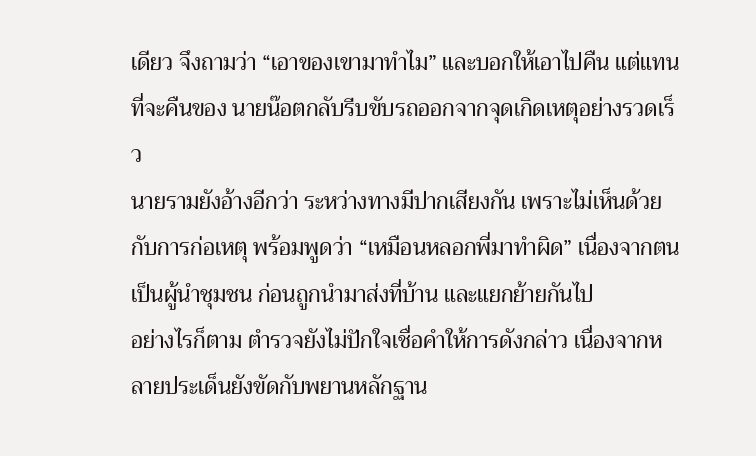เดียว จึงถามว่า “เอาของเขามาทำไม” และบอกให้เอาไปคืน แต่แทนที่จะคืนของ นายน๊อตกลับรีบขับรถออกจากจุดเกิดเหตุอย่างรวดเร็ว
นายรามยังอ้างอีกว่า ระหว่างทางมีปากเสียงกัน เพราะไม่เห็นด้วยกับการก่อเหตุ พร้อมพูดว่า “เหมือนหลอกพี่มาทำผิด” เนื่องจากตนเป็นผู้นำชุมชน ก่อนถูกนำมาส่งที่บ้าน และแยกย้ายกันไป
อย่างไรก็ตาม ตำรวจยังไม่ปักใจเชื่อคำให้การดังกล่าว เนื่องจากหลายประเด็นยังขัดกับพยานหลักฐาน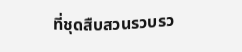ที่ชุดสืบสวนรวบรว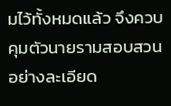มไว้ทั้งหมดแล้ว จึงควบคุมตัวนายรามสอบสวนอย่างละเอียด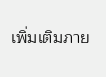เพิ่มเติมภาย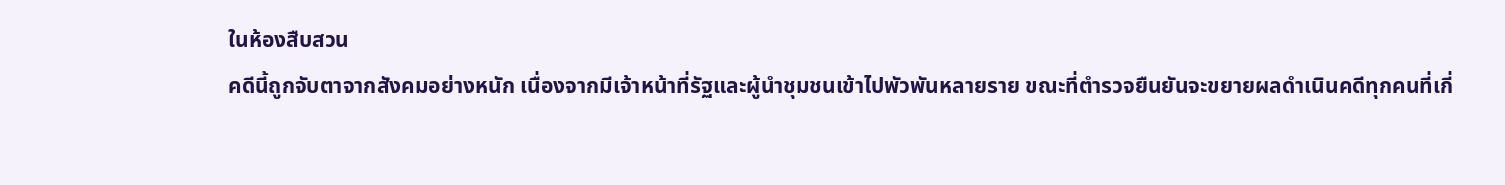ในห้องสืบสวน
คดีนี้ถูกจับตาจากสังคมอย่างหนัก เนื่องจากมีเจ้าหน้าที่รัฐและผู้นำชุมชนเข้าไปพัวพันหลายราย ขณะที่ตำรวจยืนยันจะขยายผลดำเนินคดีทุกคนที่เกี่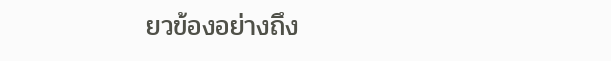ยวข้องอย่างถึง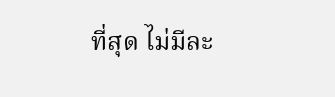ที่สุด ไม่มีละ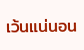เว้นแน่นอน